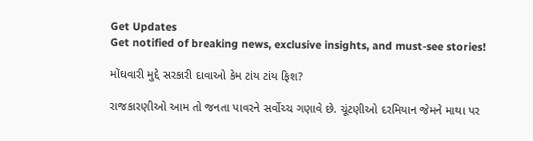Get Updates
Get notified of breaking news, exclusive insights, and must-see stories!

મોંઘવારી મુદ્દે સરકારી દાવાઓ કેમ ટાંય ટાંય ફિશ?

રાજકારણીઓ આમ તો જનતા પાવરને સર્વોચ્ચ ગણાવે છે. ચૂંટણીઓ દરમિયાન જેમને માથા પર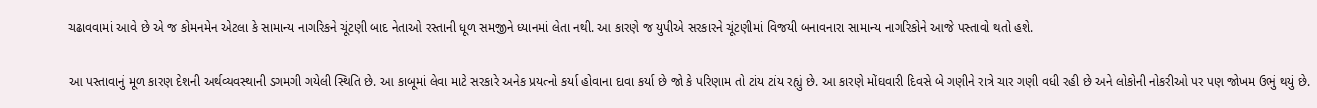ચઢાવવામાં આવે છે એ જ કોમનમેન એટલા કે સામાન્ય નાગરિકને ચૂંટણી બાદ નેતાઓ રસ્તાની ધૂળ સમજીને ધ્યાનમાં લેતા નથી. આ કારણે જ યુપીએ સરકારને ચૂંટણીમાં વિજયી બનાવનારા સામાન્ય નાગરિકોને આજે પસ્તાવો થતો હશે.

આ પસ્તાવાનું મૂળ કારણ દેશની અર્થવ્યવસ્થાની ડગમગી ગયેલી સ્થિતિ છે. આ કાબૂમાં લેવા માટે સરકારે અનેક પ્રયત્નો કર્યા હોવાના દાવા કર્યા છે જો કે પરિણામ તો ટાંય ટાંય રહ્યું છે. આ કારણે મોંઘવારી દિવસે બે ગણીને રાત્રે ચાર ગણી વધી રહી છે અને લોકોની નોકરીઓ પર પણ જોખમ ઉભું થયું છે.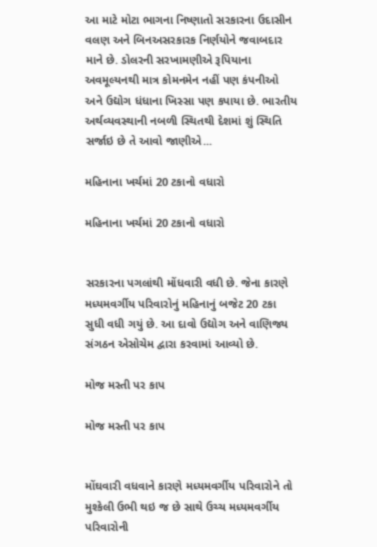આ માટે મોટા ભાગના નિષ્ણાતો સરકારના ઉદાસીન વલણ અને બિનઅસરકારક નિર્ણયોને જવાબદાર માને છે. ડોલરની સરખામણીએ રૂપિયાના અવમૂલ્યનથી માત્ર કોમનમેન નહીં પણ કંપનીઓ અને ઉદ્યોગ ધંધાના ખિસ્સા પણ કપાયા છે. ભારતીય અર્થવ્યવસ્થાની નબળી સ્થિતથી દેશમાં શું સ્થિતિ સર્જાઇ છે તે આવો જાણીએ...

મહિનાના ખર્ચમાં 20 ટકાનો વધારો

મહિનાના ખર્ચમાં 20 ટકાનો વધારો


સરકારના પગલાંથી મોંધવારી વધી છે. જેના કારણે મધ્યમવર્ગીય પરિવારોનું મહિનાનું બજેટ 20 ટકા સુધી વધી ગયું છે. આ દાવો ઉદ્યોગ અને વાણિજ્ય સંગઠન એસોચેમ દ્વારા કરવામાં આવ્યો છે.

મોજ મસ્તી પર કાપ

મોજ મસ્તી પર કાપ


મોંઘવારી વધવાને કારણે મધ્યમવર્ગીય પરિવારોને તો મુશ્કેલી ઉભી થઇ જ છે સાથે ઉચ્ચ મધ્યમવર્ગીય પરિવારોની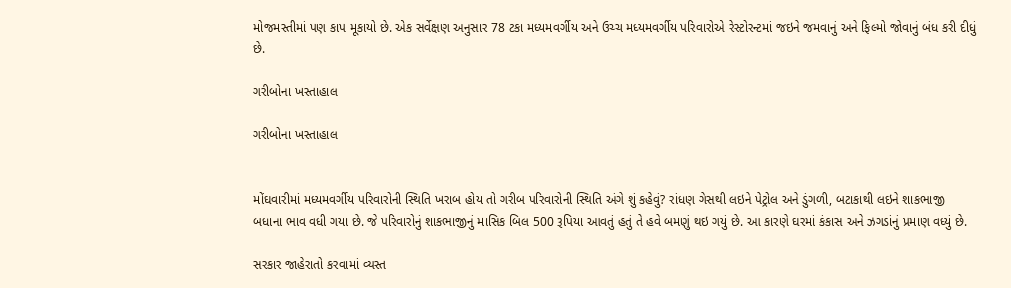મોજમસ્તીમાં પણ કાપ મૂકાયો છે. એક સર્વેક્ષણ અનુસાર 78 ટકા મધ્યમવર્ગીય અને ઉચ્ચ મધ્યમવર્ગીય પરિવારોએ રેસ્ટોરન્ટમાં જઇને જમવાનું અને ફિલ્મો જોવાનું બંધ કરી દીધું છે.

ગરીબોના ખસ્તાહાલ

ગરીબોના ખસ્તાહાલ


મોંઘવારીમાં મધ્યમવર્ગીય પરિવારોની સ્થિતિ ખરાબ હોય તો ગરીબ પરિવારોની સ્થિતિ અંગે શું કહેવું? રાંધણ ગેસથી લઇને પેટ્રોલ અને ડુંગળી, બટાકાથી લઇને શાકભાજી બધાના ભાવ વધી ગયા છે. જે પરિવારોનું શાકભાજીનું માસિક બિલ 500 રૂપિયા આવતું હતું તે હવે બમણું થઇ ગયું છે. આ કારણે ઘરમાં કંકાસ અને ઝગડાંનું પ્રમાણ વધ્યું છે.

સરકાર જાહેરાતો કરવામાં વ્યસ્ત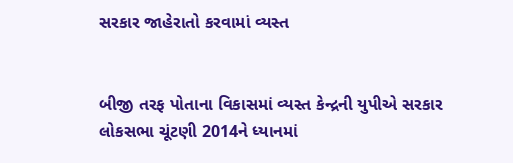સરકાર જાહેરાતો કરવામાં વ્યસ્ત


બીજી તરફ પોતાના વિકાસમાં વ્યસ્ત કેન્દ્રની યુપીએ સરકાર લોકસભા ચૂંટણી 2014ને ધ્યાનમાં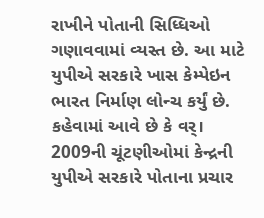રાખીને પોતાની સિધ્ધિઓ ગણાવવામાં વ્યસ્ત છે. આ માટે યુપીએ સરકારે ખાસ કેમ્પેઇન ભારત નિર્માણ લોન્ચ કર્યું છે. કહેવામાં આવે છે કે વર્। 2009ની ચૂંટણીઓમાં કેન્દ્રની યુપીએ સરકારે પોતાના પ્રચાર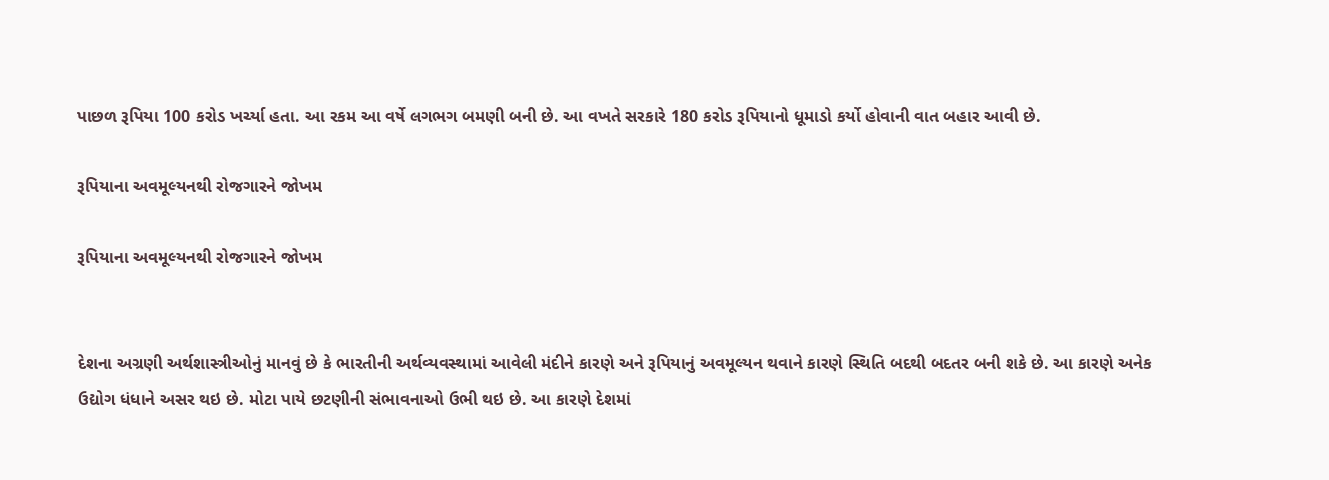પાછળ રૂપિયા 100 કરોડ ખર્ચ્યા હતા. આ રકમ આ વર્ષે લગભગ બમણી બની છે. આ વખતે સરકારે 180 કરોડ રૂપિયાનો ધૂમાડો કર્યો હોવાની વાત બહાર આવી છે.

રૂપિયાના અવમૂલ્યનથી રોજગારને જોખમ

રૂપિયાના અવમૂલ્યનથી રોજગારને જોખમ


દેશના અગ્રણી અર્થશાસ્ત્રીઓનું માનવું છે કે ભારતીની અર્થવ્યવસ્થામાં આવેલી મંદીને કારણે અને રૂપિયાનું અવમૂલ્યન થવાને કારણે સ્થિતિ બદથી બદતર બની શકે છે. આ કારણે અનેક ઉદ્યોગ ધંધાને અસર થઇ છે. મોટા પાયે છટણીની સંભાવનાઓ ઉભી થઇ છે. આ કારણે દેશમાં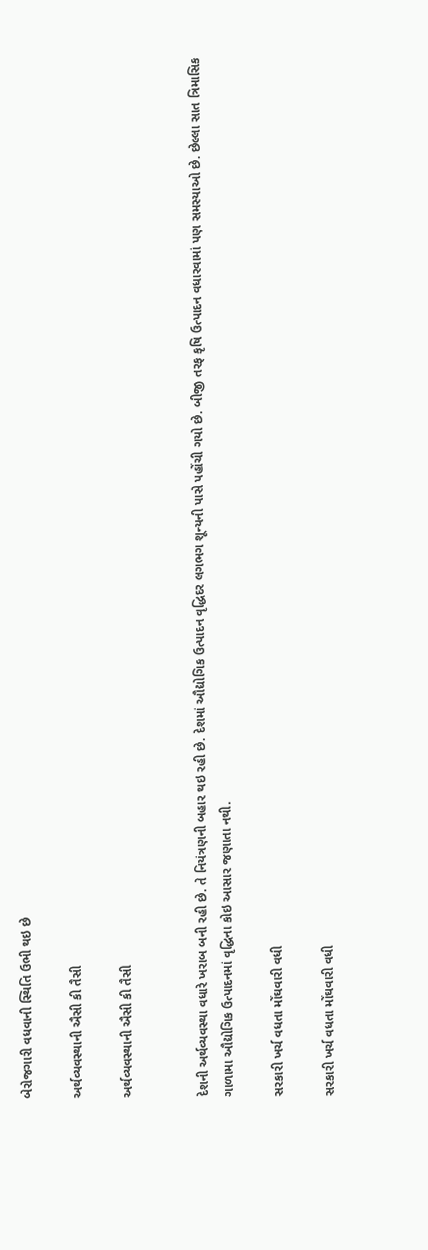બેરોજગારી વધવાની સ્થિતિ ઉભી થઇ છે

અર્થવ્યવસ્થાની ઐસી કી તૈસી

અર્થવ્યવસ્થાની ઐસી કી તૈસી


દેશની અર્થવ્યવસ્થા વધારે ખરાબ બની રહી છે. તે નિયંત્રણની બહાર થઇ રહી છે. દેશમાં ઔદ્યોગિક ઉત્પાદન વૃદ્ધિદર લગભગ શૂન્યની પાસે પહોંચી ગયો છે. બીજી તરફ કૃષિ ઉત્પાદન વધારવામાં પણ સમસ્યાઓ છે. છેલ્લા સાત ત્રિમાસિક ગાળામા ઔદ્યોગિક ઉત્પાદનમાં વૃદ્ધિના કોઇ આસાર જણાતા નથી.

સરકારી ખર્ચ વધતા મોંઘવારી વધી

સરકારી ખર્ચ વધતા મોંઘવારી વધી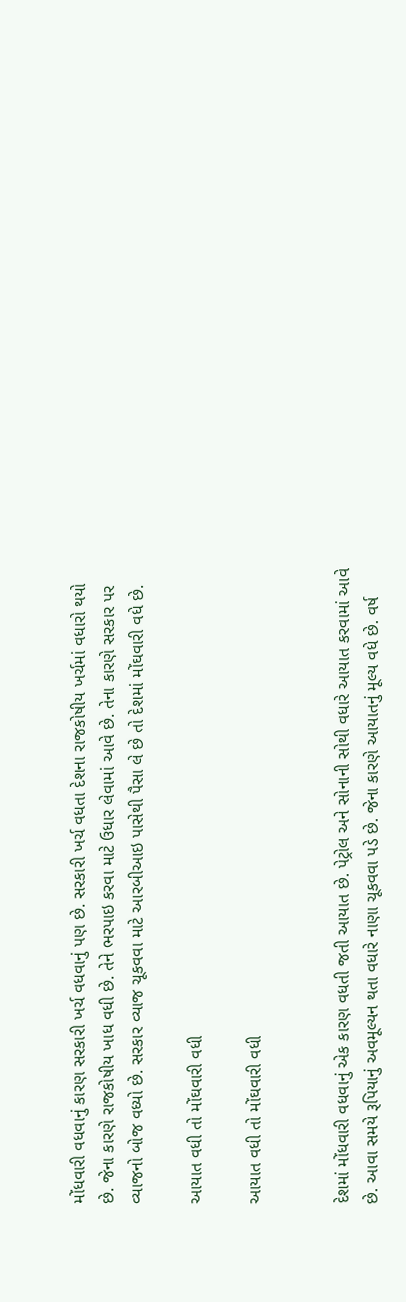મોંધવારી વધવાનું કારણ સરકારી ખર્ચ વધવાનું પણ છે. સરકારી ખર્ચ વધતા દેશના રાજકોષીય ખર્ચમાં વધારો થયો છે. જેના કારણે રાજકોષીય ખાધ વધી છે. તેને ભરપાઇ કરવા માટે ઉધાર લેવામાં આવે છે. તેના કારણે સરકાર પર વ્યાજનો બોજ વધ્યો છે. સરકાર વ્યાજ ચૂકવવા માટે આરબીઆઇ પાસેથી પૈસા લે છે તો દેશમાં મોંઘવારી વધે છે.

આયાત વધી તો મોંઘવારી વધી

આયાત વધી તો મોંઘવારી વધી


દેશમાં મોંધવારી વધવાનું એક કારણ વધતી જતી આયાત છે. પેટ્રોલ અને સોનાની સોથી વધારે આયાત કરવામાં આવે છે. આવા સમયે રૂપિયાનું અવમૂલ્યન થતા વધારે નાણા ચૂકવવા પડે છે. જેના કારણે આયાતનું મૂલ્ય વધે છે. વર્ષ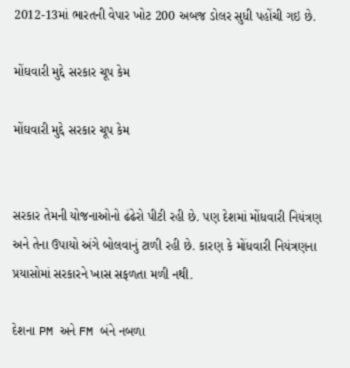2012-13માં ભારતની વેપાર ખોટ 200 અબજ ડોલર સુધી પહોંચી ગઇ છે.

મોંઘવારી મુદ્દે સરકાર ચૂપ કેમ

મોંઘવારી મુદ્દે સરકાર ચૂપ કેમ


સરકાર તેમની યોજનાઓનો ઢંઢેરો પીટી રહી છે. પણ દેશમાં મોંધવારી નિયંત્રણ અને તેના ઉપાયો અંગે બોલવાનું ટાળી રહી છે. કારણ કે મોંધવારી નિયંત્રણના પ્રયાસોમાં સરકારને ખાસ સફળતા મળી નથી.

દેશના PM અને FM બંને નબળા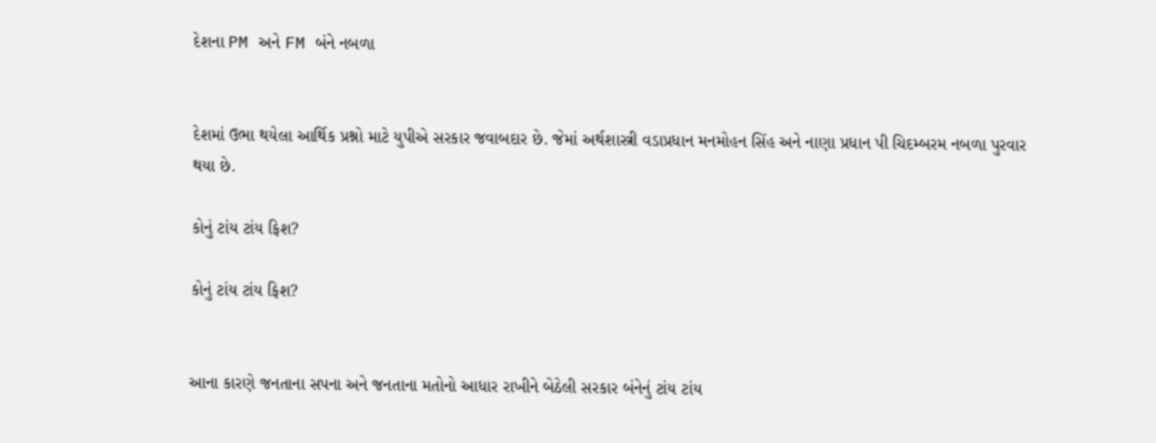દેશના PM અને FM બંને નબળા


દેશમાં ઉભા થયેલા આર્થિક પ્રશ્નો માટે યુપીએ સરકાર જવાબદાર છે. જેમાં અર્થશાસ્ત્રી વડાપ્રધાન મનમોહન સિંહ અને નાણા પ્રધાન પી ચિદમ્બરમ નબળા પુરવાર થયા છે.

કોનું ટાંય ટાંય ફિશ?

કોનું ટાંય ટાંય ફિશ?


આના કારણે જનતાના સપના અને જનતાના મતોનો આધાર રાખીને બેઠેલી સરકાર બંનેનું ટાંય ટાંય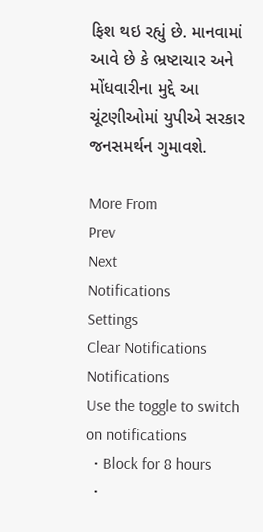ફિશ થઇ રહ્યું છે. માનવામાં આવે છે કે ભ્રષ્ટાચાર અને મોંધવારીના મુદ્દે આ ચૂંટણીઓમાં યુપીએ સરકાર જનસમર્થન ગુમાવશે.

More From
Prev
Next
Notifications
Settings
Clear Notifications
Notifications
Use the toggle to switch on notifications
  • Block for 8 hours
  •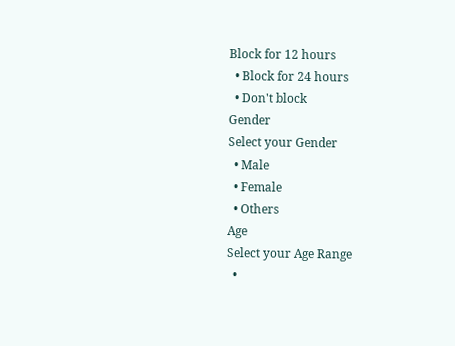Block for 12 hours
  • Block for 24 hours
  • Don't block
Gender
Select your Gender
  • Male
  • Female
  • Others
Age
Select your Age Range
  •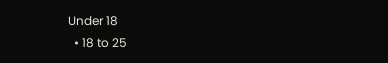Under 18
  • 18 to 25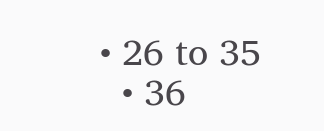• 26 to 35
  • 36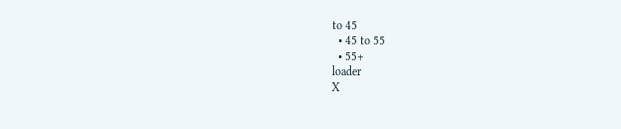to 45
  • 45 to 55
  • 55+
loader
X